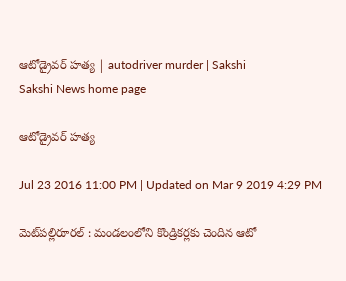ఆటోడ్రైవర్‌ హత్య | autodriver murder | Sakshi
Sakshi News home page

ఆటోడ్రైవర్‌ హత్య

Jul 23 2016 11:00 PM | Updated on Mar 9 2019 4:29 PM

మెట్‌పల్లిరూరల్‌ : మండలంలోని కొండ్రికర్లకు చెందిన ఆటో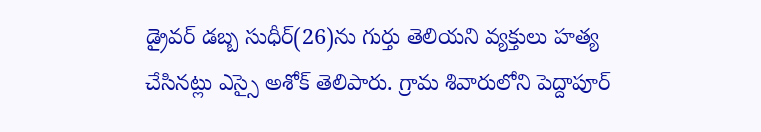డ్రైవర్‌ డబ్బ సుధీర్‌(26)ను గుర్తు తెలియని వ్యక్తులు హత్య చేసినట్లు ఎస్సై అశోక్‌ తెలిపారు. గ్రామ శివారులోని పెద్దాపూర్‌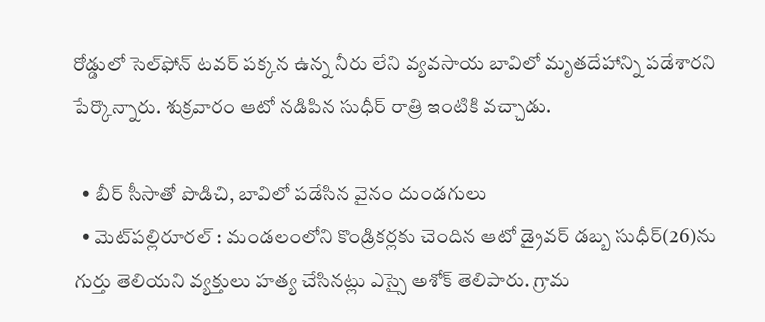రోడ్డులో సెల్‌ఫోన్‌ టవర్‌ పక్కన ఉన్న నీరు లేని వ్యవసాయ బావిలో మృతదేహాన్ని పడేశారని పేర్కొన్నారు. శుక్రవారం ఆటో నడిపిన సుధీర్‌ రాత్రి ఇంటికి వచ్చాడు.

  • బీర్‌ సీసాతో పొడిచి, బావిలో పడేసిన వైనం దుండగులు
  • మెట్‌పల్లిరూరల్‌ : మండలంలోని కొండ్రికర్లకు చెందిన ఆటో డ్రైవర్‌ డబ్బ సుధీర్‌(26)ను గుర్తు తెలియని వ్యక్తులు హత్య చేసినట్లు ఎస్సై అశోక్‌ తెలిపారు. గ్రామ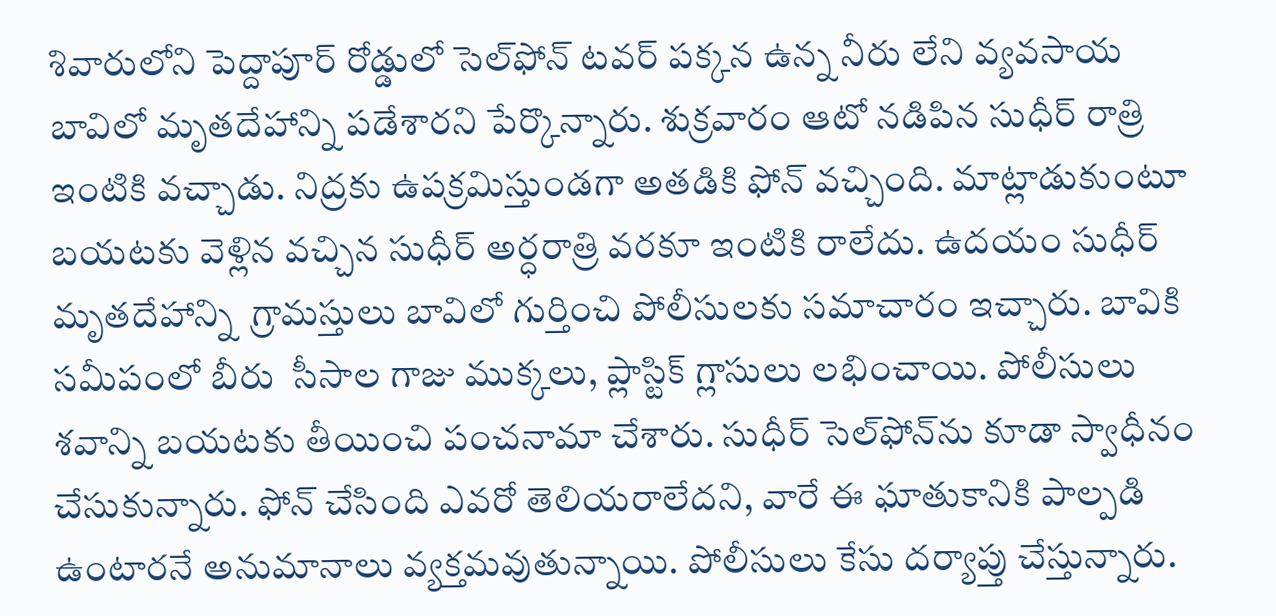శివారులోని పెద్దాపూర్‌ రోడ్డులో సెల్‌ఫోన్‌ టవర్‌ పక్కన ఉన్న నీరు లేని వ్యవసాయ బావిలో మృతదేహాన్ని పడేశారని పేర్కొన్నారు. శుక్రవారం ఆటో నడిపిన సుధీర్‌ రాత్రి ఇంటికి వచ్చాడు. నిద్రకు ఉపక్రమిస్తుండగా అతడికి ఫోన్‌ వచ్చింది. మాట్లాడుకుంటూ బయటకు వెళ్లిన వచ్చిన సుధీర్‌ అర్ధరాత్రి వరకూ ఇంటికి రాలేదు. ఉదయం సుధీర్‌ మృతదేహాన్ని  గ్రామస్తులు బావిలో గుర్తించి పోలీసులకు సమాచారం ఇచ్చారు. బావికి సమీపంలో బీరు  సీసాల గాజు ముక్కలు, ప్లాస్టిక్‌ గ్లాసులు లభించాయి. పోలీసులు శవాన్ని బయటకు తీయించి పంచనామా చేశారు. సుధీర్‌ సెల్‌ఫోన్‌ను కూడా స్వాధీనం చేసుకున్నారు. ఫోన్‌ చేసింది ఎవరో తెలియరాలేదని, వారే ఈ ఘాతుకానికి పాల్పడి ఉంటారనే అనుమానాలు వ్యక్తమవుతున్నాయి. పోలీసులు కేసు దర్యాప్తు చేస్తున్నారు.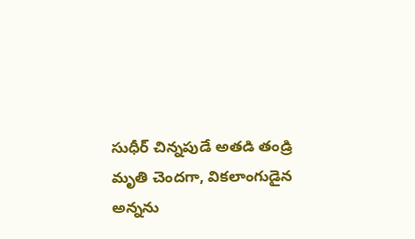సుధీర్‌ చిన్నపుడే అతడి తండ్రి మృతి చెందగా, వికలాంగుడైన అన్నను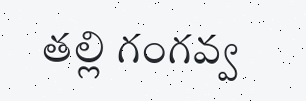తల్లి గంగవ్వ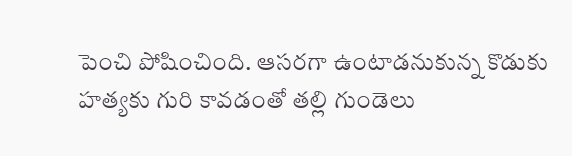పెంచి పోషించింది. ఆసరగా ఉంటాడనుకున్న కొడుకు  హత్యకు గురి కావడంతో తల్లి గుండెలు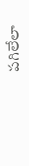పగిలేలా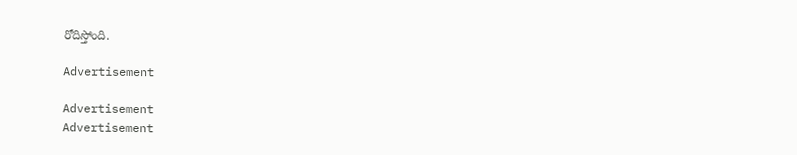రోదిస్తోంది.

Advertisement

Advertisement
Advertisement